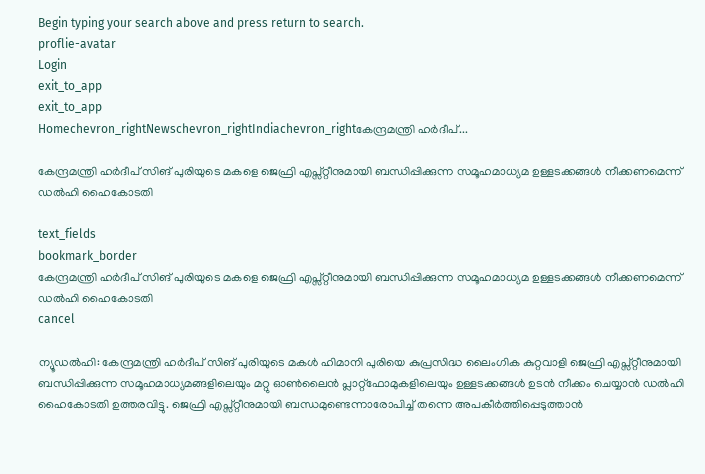Begin typing your search above and press return to search.
proflie-avatar
Login
exit_to_app
exit_to_app
Homechevron_rightNewschevron_rightIndiachevron_rightകേന്ദ്രമന്ത്രി ഹർദീപ്...

കേന്ദ്രമന്ത്രി ഹർദീപ് സിങ് പുരിയുടെ മകളെ ജെഫ്രി എപ്സ്റ്റീനുമായി ബന്ധിപ്പിക്കുന്ന സമൂഹമാധ‍്യമ ഉള്ളടക്കങ്ങൾ നീക്കണമെന്ന് ഡൽഹി ഹൈകോടതി

text_fields
bookmark_border
കേന്ദ്രമന്ത്രി ഹർദീപ് സിങ് പുരിയുടെ മകളെ ജെഫ്രി എപ്സ്റ്റീനുമായി ബന്ധിപ്പിക്കുന്ന സമൂഹമാധ‍്യമ ഉള്ളടക്കങ്ങൾ നീക്കണമെന്ന് ഡൽഹി ഹൈകോടതി
cancel

ന്യൂഡൽഹി: കേന്ദ്രമന്ത്രി ഹർദീപ് സിങ് പുരിയുടെ മകൾ ഹിമാനി പുരിയെ കുപ്രസിദ്ധ ലൈംഗിക കുറ്റവാളി ജെഫ്രി എപ്സ്റ്റീനുമായി ബന്ധിപ്പിക്കുന്ന സമൂഹമാധ‍്യമങ്ങളിലെയും മറ്റു ഓൺലൈന്‍ പ്ലാറ്റ്ഫോമുകളിലെയും ഉള്ളടക്കങ്ങൾ ഉടന്‍ നീക്കം ചെയ്യാന്‍ ഡൽഹി ഹൈകോടതി ഉത്തരവിട്ടു. ജെഫ്രി എപ്സ്റ്റീനുമായി ബന്ധമുണ്ടെന്നാരോപിച്ച് തന്നെ അപകീർത്തിപ്പെടുത്താന്‍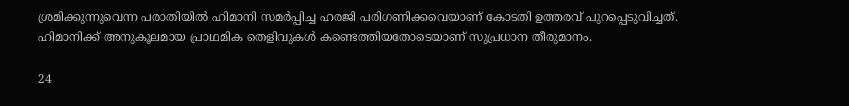ശ്രമിക്കുന്നുവെന്ന പരാതിയിൽ ഹിമാനി സമർപ്പിച്ച ഹരജി പരിഗണിക്കവെയാണ് കോടതി ഉത്തരവ് പുറപ്പെടുവിച്ചത്. ഹിമാനിക്ക് അനുകൂലമായ പ്രാഥമിക തെളിവുകൾ കണ്ടെത്തിയതോടെയാണ് സുപ്രധാന തീരുമാനം.

24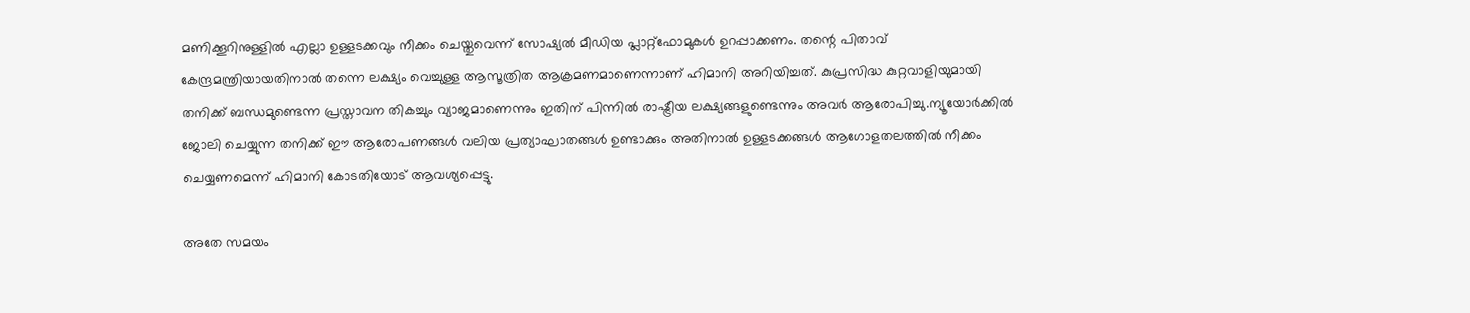മണിക്കൂറിനുള്ളിൽ എല്ലാ ഉള്ളടക്കവും നീക്കം ചെയ്തുവെന്ന് സോഷ്യൽ മീഡിയ പ്ലാറ്റ്‌ഫോമുകൾ ഉറപ്പാക്കണം. തന്റെ പിതാവ് കേന്ദ്രമന്ത്രിയായതിനാൽ തന്നെ ലക്ഷ്യം വെച്ചുള്ള ആസൂത്രിത ആക്രമണമാണെന്നാണ് ഹിമാനി അറിയിച്ചത്. കുപ്രസിദ്ധ കുറ്റവാളിയുമായി തനിക്ക് ബന്ധമുണ്ടെന്ന പ്രസ്താവന തികച്ചും വ്യാജമാണെന്നും ഇതിന് പിന്നിൽ രാഷ്ട്രീയ ലക്ഷ്യങ്ങളുണ്ടെന്നും അവർ ആരോപിച്ചു.ന്യൂയോർക്കിൽ ജോലി ചെയ്യുന്ന തനിക്ക് ഈ ആരോപണങ്ങൾ വലിയ പ്രത്യാഘാതങ്ങൾ ഉണ്ടാക്കും അതിനാൽ ഉള്ളടക്കങ്ങൾ ആഗോളതലത്തിൽ നീക്കം ചെയ്യണമെന്ന് ഹിമാനി കോടതിയോട് ആവശ്യപ്പെട്ടു.

അതേ സമയം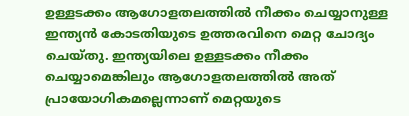ഉള്ളടക്കം ആഗോളതലത്തിൽ നീക്കം ചെയ്യാനുള്ള ഇന്ത്യൻ കോടതിയുടെ ഉത്തരവിനെ മെറ്റ ചോദ്യം ചെയ്തു. ഇന്ത്യയിലെ ഉള്ളടക്കം നീക്കം ചെയ്യാമെങ്കിലും ആഗോളതലത്തിൽ അത് പ്രായോഗികമല്ലെന്നാണ് മെറ്റയുടെ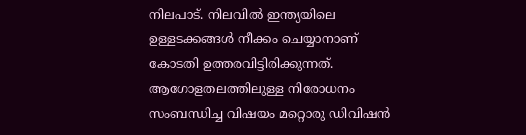നിലപാട്. നിലവിൽ ഇന്ത്യയിലെ ഉള്ളടക്കങ്ങൾ നീക്കം ചെയ്യാനാണ് കോടതി ഉത്തരവിട്ടിരിക്കുന്നത്. ആഗോളതലത്തിലുള്ള നിരോധനം സംബന്ധിച്ച വിഷയം മറ്റൊരു ഡിവിഷൻ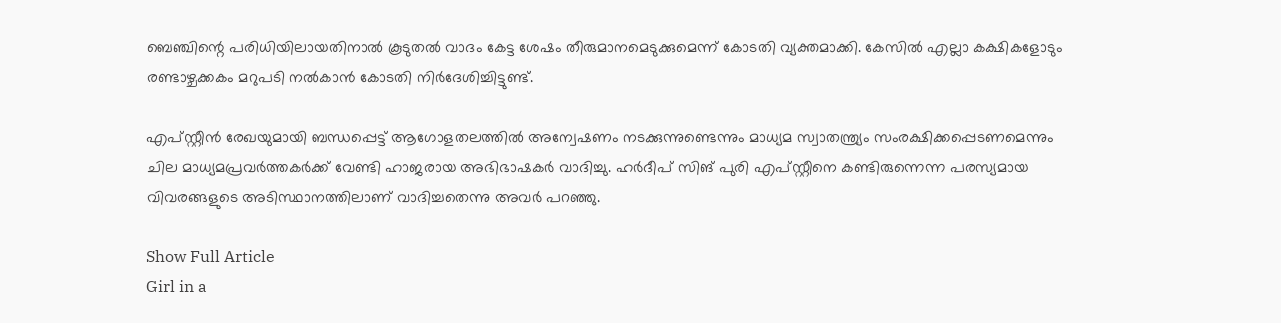ബെഞ്ചിന്റെ പരിധിയിലായതിനാൽ കൂടുതൽ വാദം കേട്ട ശേഷം തീരുമാനമെടുക്കുമെന്ന് കോടതി വ്യക്തമാക്കി. കേസിൽ എല്ലാ കക്ഷികളോടും രണ്ടാഴ്ചക്കകം മറുപടി നൽകാൻ കോടതി നിർദേശിച്ചിട്ടുണ്ട്.

എപ്സ്റ്റീൻ രേഖയുമായി ബന്ധപ്പെട്ട് ആഗോളതലത്തിൽ അന്വേഷണം നടക്കുന്നുണ്ടെന്നും മാധ്യമ സ്വാതന്ത്ര്യം സംരക്ഷിക്കപ്പെടണമെന്നും ചില മാധ്യമപ്രവർത്തകർക്ക് വേണ്ടി ഹാജരായ അഭിഭാഷകർ വാദിച്ചു. ഹർദീപ് സിങ് പുരി എപ്സ്റ്റീനെ കണ്ടിരുന്നെന്ന പരസ്യമായ വിവരങ്ങളുടെ അടിസ്ഥാനത്തിലാണ് വാദിച്ചതെന്നു അവർ പറഞ്ഞു.

Show Full Article
Girl in a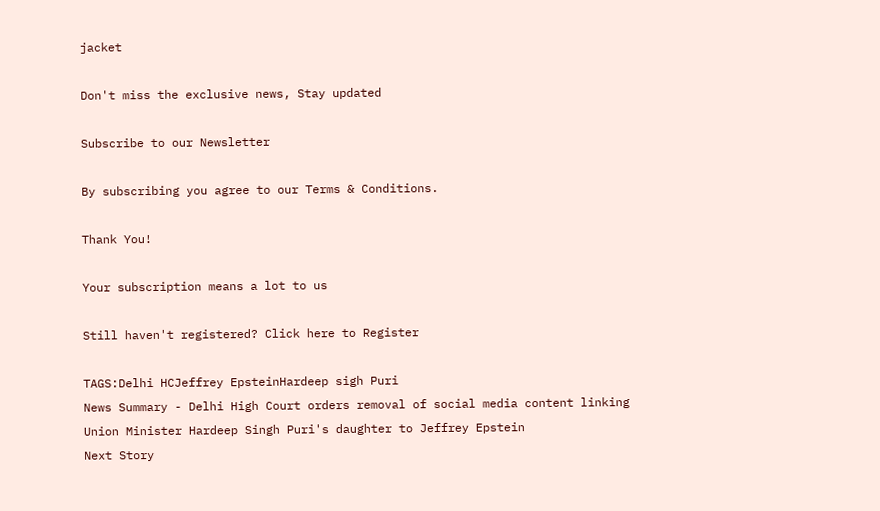jacket

Don't miss the exclusive news, Stay updated

Subscribe to our Newsletter

By subscribing you agree to our Terms & Conditions.

Thank You!

Your subscription means a lot to us

Still haven't registered? Click here to Register

TAGS:Delhi HCJeffrey EpsteinHardeep sigh Puri
News Summary - Delhi High Court orders removal of social media content linking Union Minister Hardeep Singh Puri's daughter to Jeffrey Epstein
Next Story